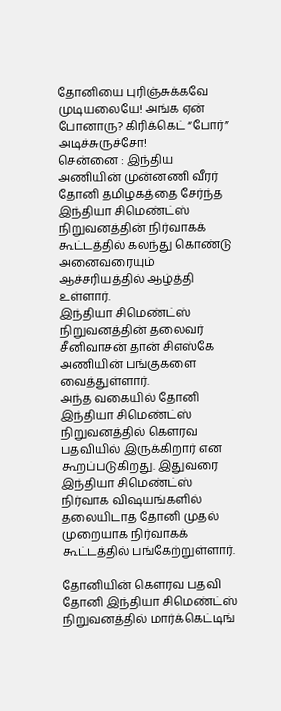தோனியை புரிஞ்சுக்கவே முடியலையே! அங்க ஏன் போனாரு? கிரிக்கெட் “போர்” அடிச்சுருச்சோ!
சென்னை : இந்திய அணியின் முன்னணி வீரர் தோனி தமிழகத்தை சேர்ந்த இந்தியா சிமெண்ட்ஸ் நிறுவனத்தின் நிர்வாகக் கூட்டத்தில் கலந்து கொண்டு அனைவரையும் ஆச்சரியத்தில் ஆழ்த்தி உள்ளார்.
இந்தியா சிமெண்ட்ஸ் நிறுவனத்தின் தலைவர் சீனிவாசன் தான் சிஎஸ்கே அணியின் பங்குகளை வைத்துள்ளார்.
அந்த வகையில் தோனி இந்தியா சிமெண்ட்ஸ் நிறுவனத்தில் கௌரவ பதவியில் இருக்கிறார் என கூறப்படுகிறது. இதுவரை இந்தியா சிமெண்ட்ஸ் நிர்வாக விஷயங்களில் தலையிடாத தோனி முதல் முறையாக நிர்வாகக் கூட்டத்தில் பங்கேற்றுள்ளார்.

தோனியின் கௌரவ பதவி
தோனி இந்தியா சிமெண்ட்ஸ் நிறுவனத்தில் மார்க்கெட்டிங்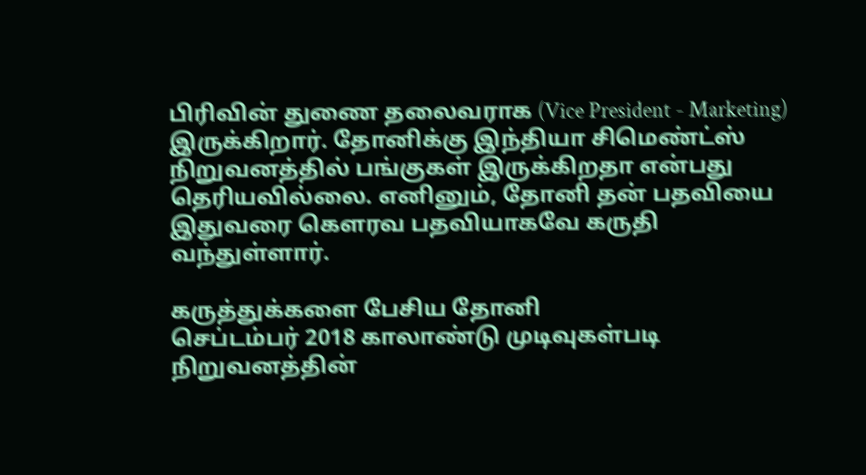பிரிவின் துணை தலைவராக (Vice President - Marketing) இருக்கிறார். தோனிக்கு இந்தியா சிமெண்ட்ஸ் நிறுவனத்தில் பங்குகள் இருக்கிறதா என்பது தெரியவில்லை. எனினும், தோனி தன் பதவியை இதுவரை கௌரவ பதவியாகவே கருதி வந்துள்ளார்.

கருத்துக்களை பேசிய தோனி
செப்டம்பர் 2018 காலாண்டு முடிவுகள்படி நிறுவனத்தின்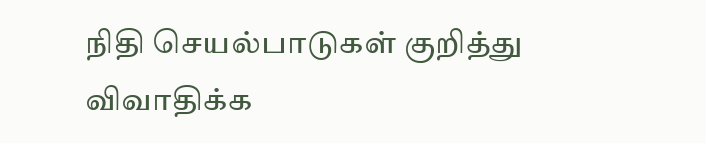நிதி செயல்பாடுகள் குறித்து விவாதிக்க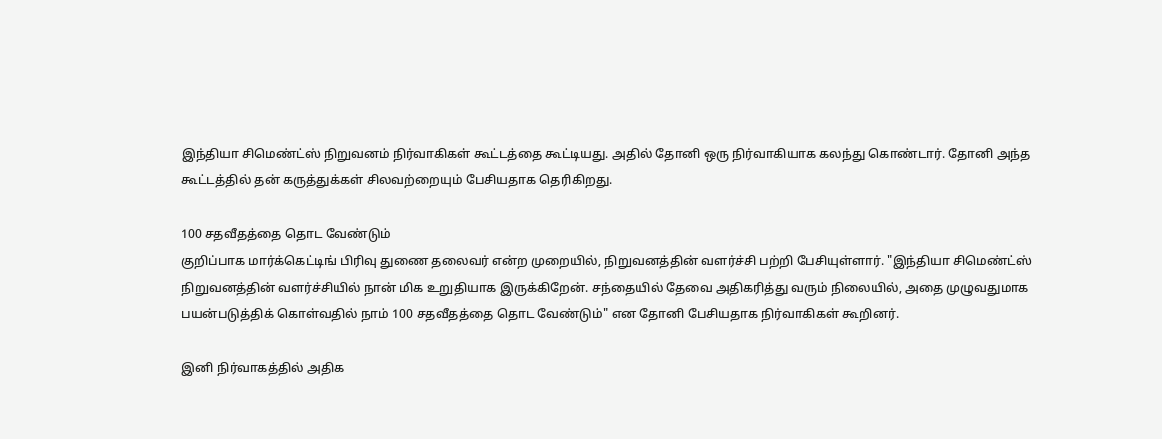இந்தியா சிமெண்ட்ஸ் நிறுவனம் நிர்வாகிகள் கூட்டத்தை கூட்டியது. அதில் தோனி ஒரு நிர்வாகியாக கலந்து கொண்டார். தோனி அந்த கூட்டத்தில் தன் கருத்துக்கள் சிலவற்றையும் பேசியதாக தெரிகிறது.

100 சதவீதத்தை தொட வேண்டும்
குறிப்பாக மார்க்கெட்டிங் பிரிவு துணை தலைவர் என்ற முறையில், நிறுவனத்தின் வளர்ச்சி பற்றி பேசியுள்ளார். "இந்தியா சிமெண்ட்ஸ் நிறுவனத்தின் வளர்ச்சியில் நான் மிக உறுதியாக இருக்கிறேன். சந்தையில் தேவை அதிகரித்து வரும் நிலையில், அதை முழுவதுமாக பயன்படுத்திக் கொள்வதில் நாம் 100 சதவீதத்தை தொட வேண்டும்" என தோனி பேசியதாக நிர்வாகிகள் கூறினர்.

இனி நிர்வாகத்தில் அதிக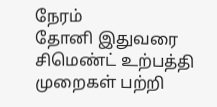நேரம்
தோனி இதுவரை சிமெண்ட் உற்பத்தி முறைகள் பற்றி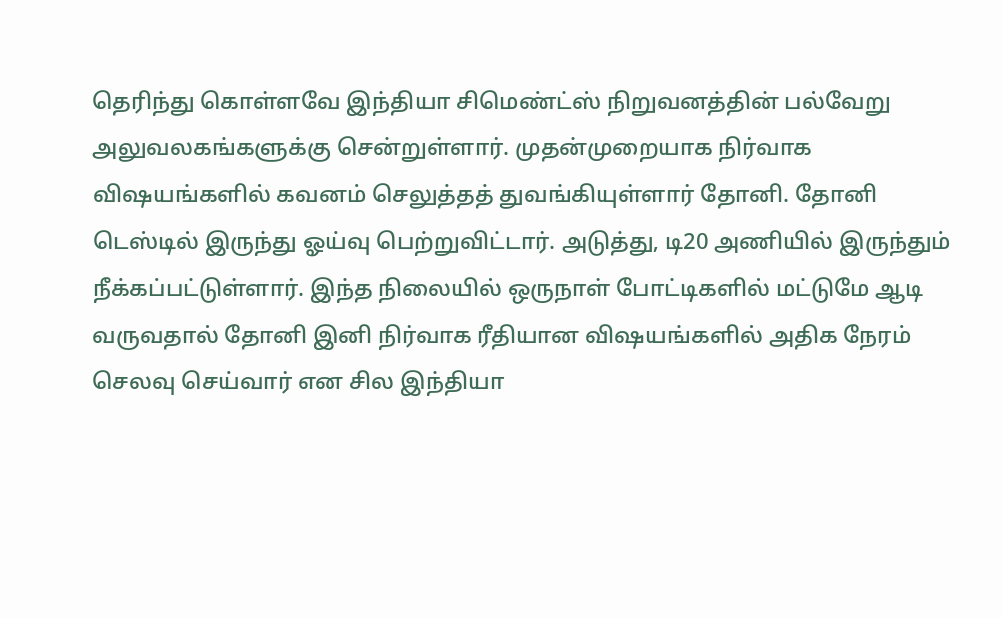தெரிந்து கொள்ளவே இந்தியா சிமெண்ட்ஸ் நிறுவனத்தின் பல்வேறு அலுவலகங்களுக்கு சென்றுள்ளார். முதன்முறையாக நிர்வாக விஷயங்களில் கவனம் செலுத்தத் துவங்கியுள்ளார் தோனி. தோனி டெஸ்டில் இருந்து ஓய்வு பெற்றுவிட்டார். அடுத்து, டி20 அணியில் இருந்தும் நீக்கப்பட்டுள்ளார். இந்த நிலையில் ஒருநாள் போட்டிகளில் மட்டுமே ஆடி வருவதால் தோனி இனி நிர்வாக ரீதியான விஷயங்களில் அதிக நேரம் செலவு செய்வார் என சில இந்தியா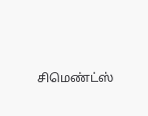சிமெண்ட்ஸ்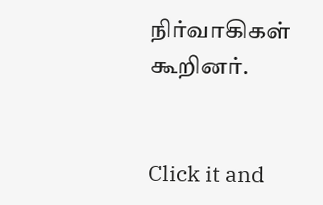நிர்வாகிகள் கூறினர்.


Click it and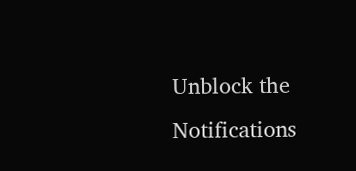Unblock the Notifications